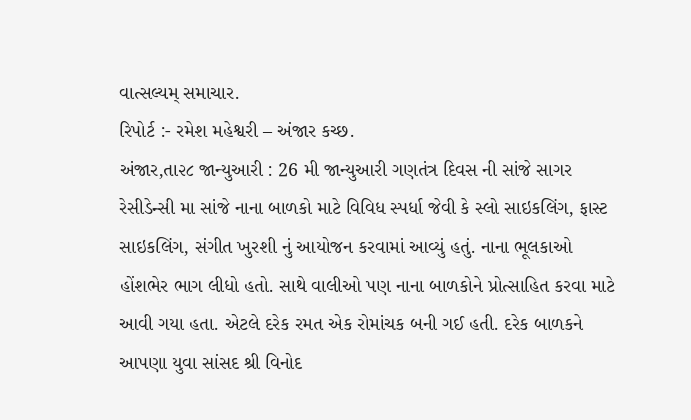વાત્સલ્યમ્ સમાચાર.
રિપોર્ટ :- રમેશ મહેશ્વરી – અંજાર કચ્છ.
અંજાર,તા૨૮ જાન્યુઆરી : 26 મી જાન્યુઆરી ગણતંત્ર દિવસ ની સાંજે સાગર રેસીડેન્સી મા સાંજે નાના બાળકો માટે વિવિધ સ્પર્ધા જેવી કે સ્લો સાઇકલિંગ, ફાસ્ટ સાઇકલિંગ, સંગીત ખુરશી નું આયોજન કરવામાં આવ્યું હતું. નાના ભૂલકાઓ હોંશભેર ભાગ લીધો હતો. સાથે વાલીઓ પણ નાના બાળકોને પ્રોત્સાહિત કરવા માટે આવી ગયા હતા. એટલે દરેક રમત એક રોમાંચક બની ગઈ હતી. દરેક બાળકને આપણા યુવા સાંસદ શ્રી વિનોદ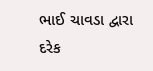ભાઈ ચાવડા દ્વારા દરેક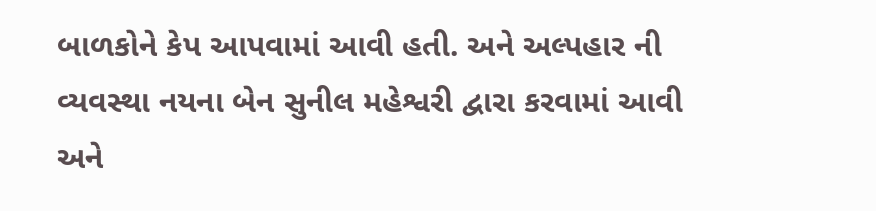બાળકોને કેપ આપવામાં આવી હતી. અને અલ્પહાર ની વ્યવસ્થા નયના બેન સુનીલ મહેશ્વરી દ્વારા કરવામાં આવી અને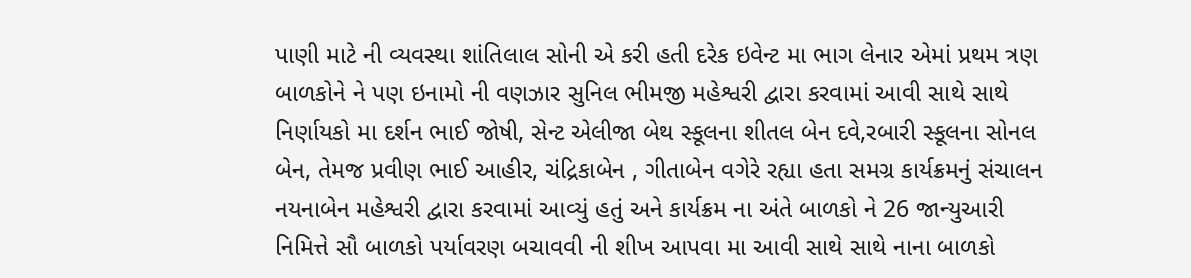પાણી માટે ની વ્યવસ્થા શાંતિલાલ સોની એ કરી હતી દરેક ઇવેન્ટ મા ભાગ લેનાર એમાં પ્રથમ ત્રણ બાળકોને ને પણ ઇનામો ની વણઝાર સુનિલ ભીમજી મહેશ્વરી દ્વારા કરવામાં આવી સાથે સાથે નિર્ણાયકો મા દર્શન ભાઈ જોષી, સેન્ટ એલીજા બેથ સ્કૂલના શીતલ બેન દવે,રબારી સ્કૂલના સોનલ બેન, તેમજ પ્રવીણ ભાઈ આહીર, ચંદ્રિકાબેન , ગીતાબેન વગેરે રહ્યા હતા સમગ્ર કાર્યક્રમનું સંચાલન નયનાબેન મહેશ્વરી દ્વારા કરવામાં આવ્યું હતું અને કાર્યક્રમ ના અંતે બાળકો ને 26 જાન્યુઆરી નિમિત્તે સૌ બાળકો પર્યાવરણ બચાવવી ની શીખ આપવા મા આવી સાથે સાથે નાના બાળકો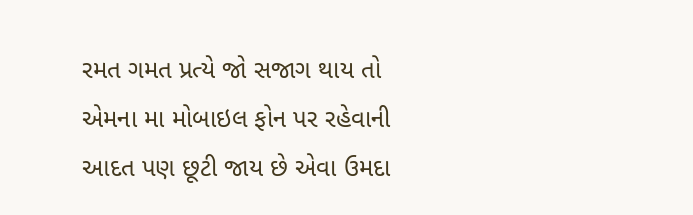રમત ગમત પ્રત્યે જો સજાગ થાય તો એમના મા મોબાઇલ ફોન પર રહેવાની આદત પણ છૂટી જાય છે એવા ઉમદા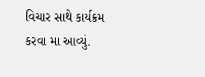વિચાર સાથે કાર્યક્રમ કરવા મા આવ્યું.